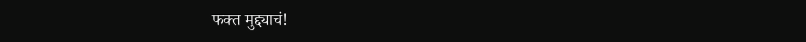फक्त मुद्द्याचं!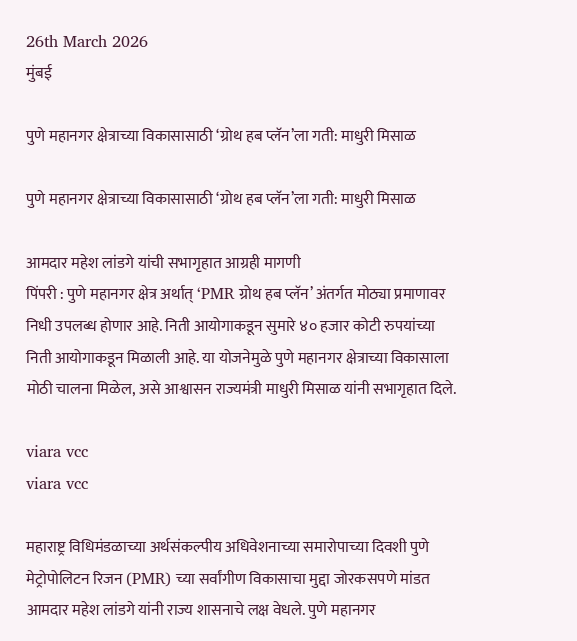26th March 2026
मुंबई

पुणे महानगर क्षेत्राच्या विकासासाठी ‘ग्रोथ हब प्लॅन’ला गती: माधुरी मिसाळ

पुणे महानगर क्षेत्राच्या विकासासाठी ‘ग्रोथ हब प्लॅन’ला गती: माधुरी मिसाळ

आमदार महेश लांडगे यांची सभागृहात आग्रही मागणी
पिंपरी : पुणे महानगर क्षेत्र अर्थात् ‘PMR ग्रोथ हब प्लॅन’ अंतर्गत मोठ्या प्रमाणावर निधी उपलब्ध होणार आहे. निती आयोगाकडून सुमारे ४० हजार कोटी रुपयांच्या निती आयोगाकडून मिळाली आहे. या योजनेमुळे पुणे महानगर क्षेत्राच्या विकासाला मोठी चालना मिळेल, असे आश्वासन राज्यमंत्री माधुरी मिसाळ यांनी सभागृहात दिले.

viara vcc
viara vcc

महाराष्ट्र विधिमंडळाच्या अर्थसंकल्पीय अधिवेशनाच्या समारोपाच्या दिवशी पुणे मेट्रोपोलिटन रिजन (PMR) च्या सर्वांगीण विकासाचा मुद्दा जोरकसपणे मांडत आमदार महेश लांडगे यांनी राज्य शासनाचे लक्ष वेधले. पुणे महानगर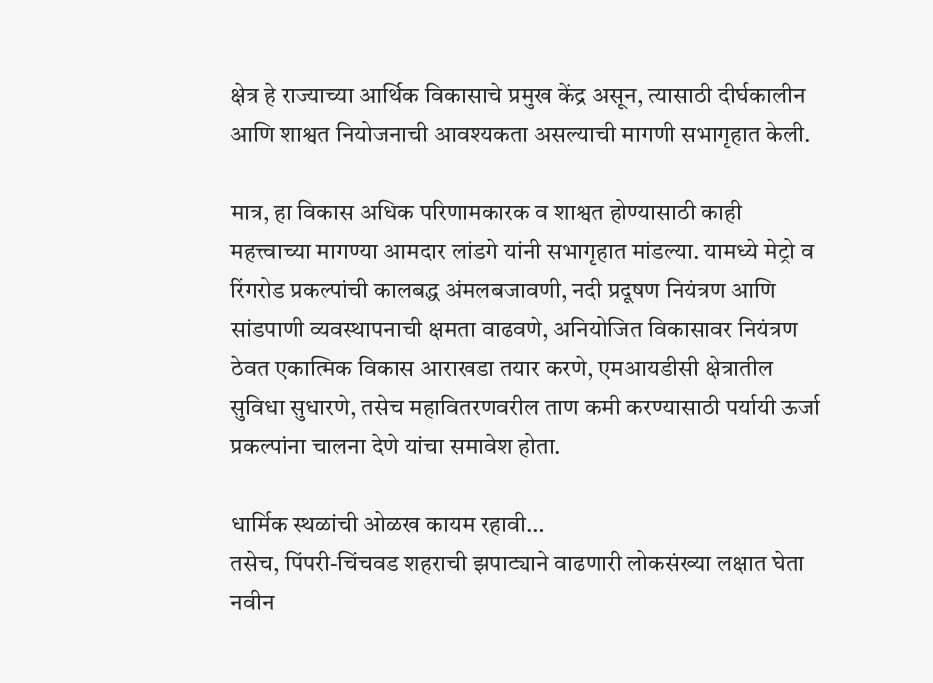क्षेत्र हे राज्याच्या आर्थिक विकासाचे प्रमुख केंद्र असून, त्यासाठी दीर्घकालीन आणि शाश्वत नियोजनाची आवश्यकता असल्याची मागणी सभागृहात केली.

मात्र, हा विकास अधिक परिणामकारक व शाश्वत होण्यासाठी काही महत्त्वाच्या मागण्या आमदार लांडगे यांनी सभागृहात मांडल्या. यामध्ये मेट्रो व रिंगरोड प्रकल्पांची कालबद्ध अंमलबजावणी, नदी प्रदूषण नियंत्रण आणि सांडपाणी व्यवस्थापनाची क्षमता वाढवणे, अनियोजित विकासावर नियंत्रण ठेवत एकात्मिक विकास आराखडा तयार करणे, एमआयडीसी क्षेत्रातील सुविधा सुधारणे, तसेच महावितरणवरील ताण कमी करण्यासाठी पर्यायी ऊर्जा प्रकल्पांना चालना देणे यांचा समावेश होता.

धार्मिक स्थळांची ओळख कायम रहावी…
तसेच, पिंपरी-चिंचवड शहराची झपाट्याने वाढणारी लोकसंख्या लक्षात घेता नवीन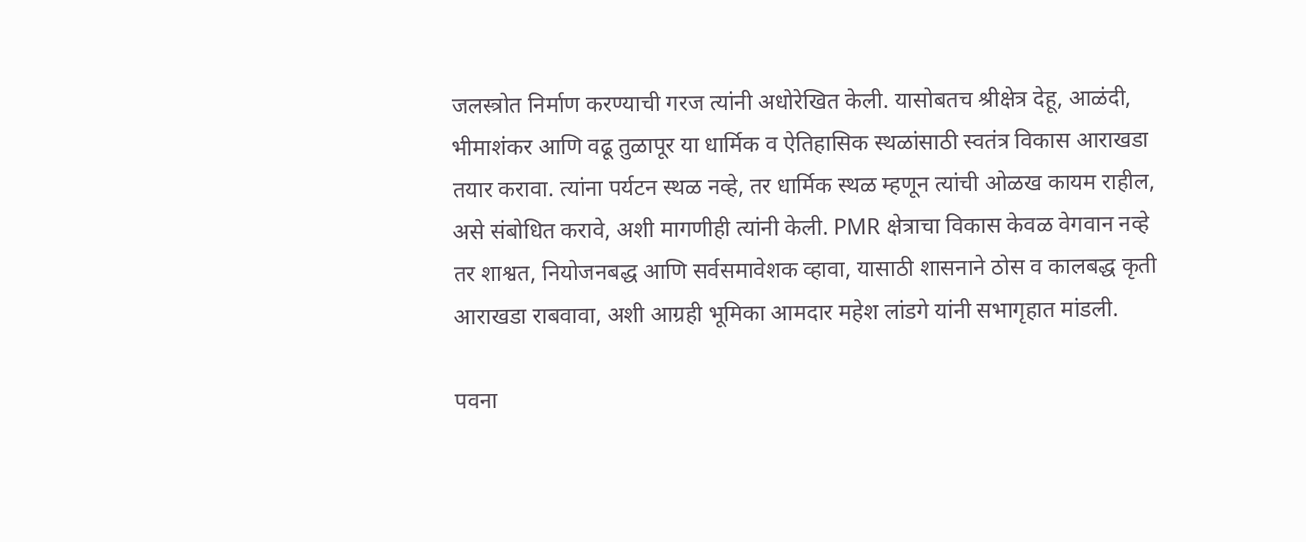जलस्त्रोत निर्माण करण्याची गरज त्यांनी अधोरेखित केली. यासोबतच श्रीक्षेत्र देहू, आळंदी, भीमाशंकर आणि वढू तुळापूर या धार्मिक व ऐतिहासिक स्थळांसाठी स्वतंत्र विकास आराखडा तयार करावा. त्यांना पर्यटन स्थळ नव्हे, तर धार्मिक स्थळ म्हणून त्यांची ओळख कायम राहील, असे संबोधित करावे, अशी मागणीही त्यांनी केली. PMR क्षेत्राचा विकास केवळ वेगवान नव्हे तर शाश्वत, नियोजनबद्ध आणि सर्वसमावेशक व्हावा, यासाठी शासनाने ठोस व कालबद्ध कृती आराखडा राबवावा, अशी आग्रही भूमिका आमदार महेश लांडगे यांनी सभागृहात मांडली.

पवना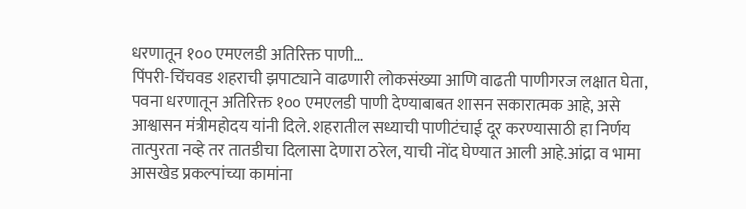धरणातून १०० एमएलडी अतिरिक्त पाणी…
पिंपरी-चिंचवड शहराची झपाट्याने वाढणारी लोकसंख्या आणि वाढती पाणीगरज लक्षात घेता, पवना धरणातून अतिरिक्त १०० एमएलडी पाणी देण्याबाबत शासन सकारात्मक आहे, असे आश्वासन मंत्रीमहोदय यांनी दिले. शहरातील सध्याची पाणीटंचाई दूर करण्यासाठी हा निर्णय तात्पुरता नव्हे तर तातडीचा दिलासा देणारा ठरेल, याची नोंद घेण्यात आली आहे.आंद्रा व भामा आसखेड प्रकल्पांच्या कामांना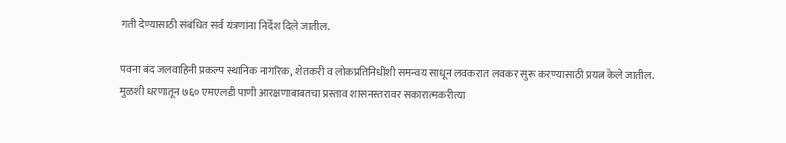गती देण्यासाठी संबंधित सर्व यंत्रणांना निर्देश दिले जातील.

पवना बंद जलवाहिनी प्रकल्प स्थानिक नागरिक, शेतकरी व लोकप्रतिनिधींशी समन्वय साधून लवकरात लवकर सुरू करण्यासाठी प्रयत्न केले जातील. मुळशी धरणातून ७६० एमएलडी पाणी आरक्षणाबाबतचा प्रस्ताव शासनस्तरावर सकारात्मकरीत्या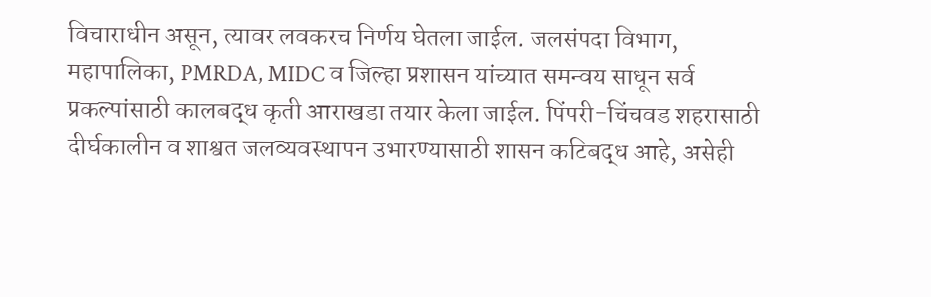विचाराधीन असून, त्यावर लवकरच निर्णय घेतला जाईल. जलसंपदा विभाग, महापालिका, PMRDA, MIDC व जिल्हा प्रशासन यांच्यात समन्वय साधून सर्व प्रकल्पांसाठी कालबद्ध कृती आराखडा तयार केला जाईल. पिंपरी-चिंचवड शहरासाठी दीर्घकालीन व शाश्वत जलव्यवस्थापन उभारण्यासाठी शासन कटिबद्ध आहे, असेही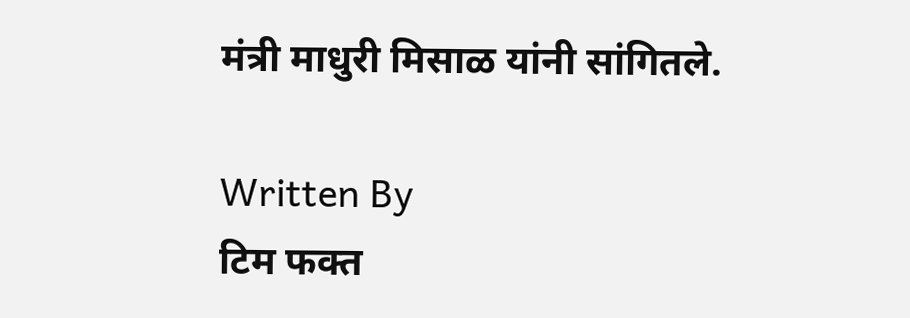मंत्री माधुरी मिसाळ यांनी सांगितले.

Written By
टिम फक्त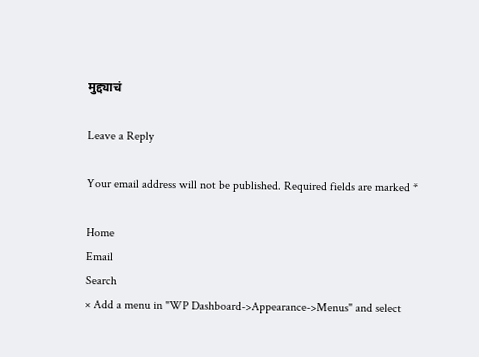मुद्द्याचं

Leave a Reply

Your email address will not be published. Required fields are marked *

Home
Email
Search
× Add a menu in "WP Dashboard->Appearance->Menus" and select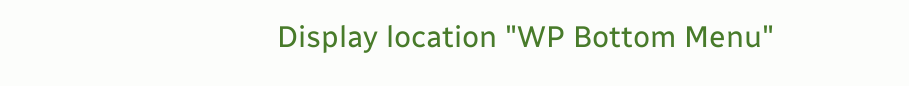Display location "WP Bottom Menu"